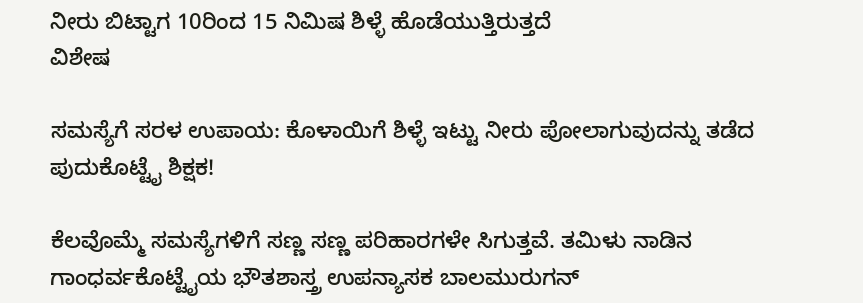ನೀರು ಬಿಟ್ಟಾಗ 10ರಿಂದ 15 ನಿಮಿಷ ಶಿಳ್ಳೆ ಹೊಡೆಯುತ್ತಿರುತ್ತದೆ
ವಿಶೇಷ

ಸಮಸ್ಯೆಗೆ ಸರಳ ಉಪಾಯ: ಕೊಳಾಯಿಗೆ ಶಿಳ್ಳೆ ಇಟ್ಟು ನೀರು ಪೋಲಾಗುವುದನ್ನು ತಡೆದ ಪುದುಕೊಟ್ಟೈ ಶಿಕ್ಷಕ!

ಕೆಲವೊಮ್ಮೆ ಸಮಸ್ಯೆಗಳಿಗೆ ಸಣ್ಣ ಸಣ್ಣ ಪರಿಹಾರಗಳೇ ಸಿಗುತ್ತವೆ. ತಮಿಳು ನಾಡಿನ ಗಾಂಧರ್ವಕೊಟ್ಟೈಯ ಭೌತಶಾಸ್ತ್ರ ಉಪನ್ಯಾಸಕ ಬಾಲಮುರುಗನ್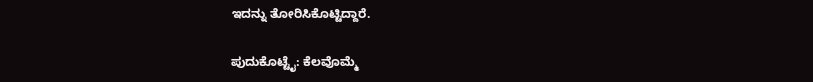ಇದನ್ನು ತೋರಿಸಿಕೊಟ್ಟಿದ್ದಾರೆ.

ಪುದುಕೊಟ್ಟೈ: ಕೆಲವೊಮ್ಮೆ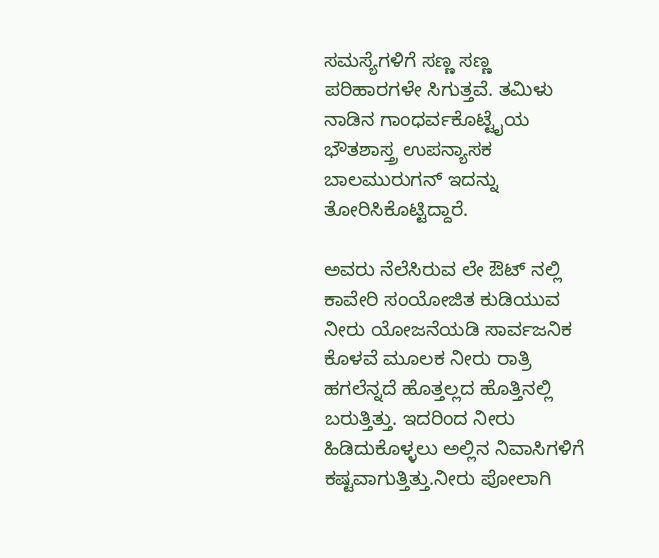ಸಮಸ್ಯೆಗಳಿಗೆ ಸಣ್ಣ ಸಣ್ಣ ಪರಿಹಾರಗಳೇ ಸಿಗುತ್ತವೆ. ತಮಿಳು ನಾಡಿನ ಗಾಂಧರ್ವಕೊಟ್ಟೈಯ ಭೌತಶಾಸ್ತ್ರ ಉಪನ್ಯಾಸಕ ಬಾಲಮುರುಗನ್ ಇದನ್ನು ತೋರಿಸಿಕೊಟ್ಟಿದ್ದಾರೆ.

ಅವರು ನೆಲೆಸಿರುವ ಲೇ ಔಟ್ ನಲ್ಲಿ ಕಾವೇರಿ ಸಂಯೋಜಿತ ಕುಡಿಯುವ ನೀರು ಯೋಜನೆಯಡಿ ಸಾರ್ವಜನಿಕ ಕೊಳವೆ ಮೂಲಕ ನೀರು ರಾತ್ರಿ ಹಗಲೆನ್ನದೆ ಹೊತ್ತಲ್ಲದ ಹೊತ್ತಿನಲ್ಲಿ ಬರುತ್ತಿತ್ತು. ಇದರಿಂದ ನೀರು ಹಿಡಿದುಕೊಳ್ಳಲು ಅಲ್ಲಿನ ನಿವಾಸಿಗಳಿಗೆ ಕಷ್ಟವಾಗುತ್ತಿತ್ತು.ನೀರು ಪೋಲಾಗಿ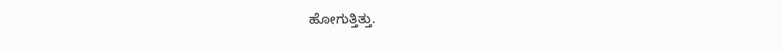ಹೋಗುತ್ತಿತ್ತು.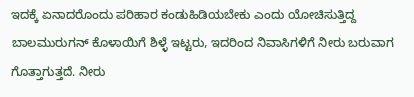ಇದಕ್ಕೆ ಏನಾದರೊಂದು ಪರಿಹಾರ ಕಂಡುಹಿಡಿಯಬೇಕು ಎಂದು ಯೋಚಿಸುತ್ತಿದ್ದ ಬಾಲಮುರುಗನ್ ಕೊಳಾಯಿಗೆ ಶಿಳ್ಳೆ ಇಟ್ಟರು, ಇದರಿಂದ ನಿವಾಸಿಗಳಿಗೆ ನೀರು ಬರುವಾಗ ಗೊತ್ತಾಗುತ್ತದೆ. ನೀರು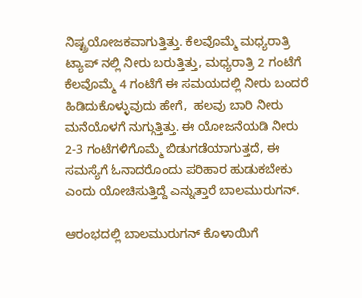ನಿಷ್ಟ್ರಯೋಜಕವಾಗುತ್ತಿತ್ತು. ಕೆಲವೊಮ್ಮೆ ಮಧ್ಯರಾತ್ರಿ ಟ್ಯಾಪ್ ನಲ್ಲಿ ನೀರು ಬರುತ್ತಿತ್ತು, ಮಧ್ಯರಾತ್ರಿ 2 ಗಂಟೆಗೆ ಕೆಲವೊಮ್ಮೆ 4 ಗಂಟೆಗೆ ಈ ಸಮಯದಲ್ಲಿ ನೀರು ಬಂದರೆ ಹಿಡಿದುಕೊಳ್ಳುವುದು ಹೇಗೆ,  ಹಲವು ಬಾರಿ ನೀರು ಮನೆಯೊಳಗೆ ನುಗ್ಗುತ್ತಿತ್ತು. ಈ ಯೋಜನೆಯಡಿ ನೀರು 2-3 ಗಂಟೆಗಳಿಗೊಮ್ಮೆ ಬಿಡುಗಡೆಯಾಗುತ್ತದೆ, ಈ ಸಮಸ್ಯೆಗೆ ಓನಾದರೊಂದು ಪರಿಹಾರ ಹುಡುಕಬೇಕು ಎಂದು ಯೋಚಿಸುತ್ತಿದ್ದೆ ಎನ್ನುತ್ತಾರೆ ಬಾಲಮುರುಗನ್.

ಆರಂಭದಲ್ಲಿ ಬಾಲಮುರುಗನ್ ಕೊಳಾಯಿಗೆ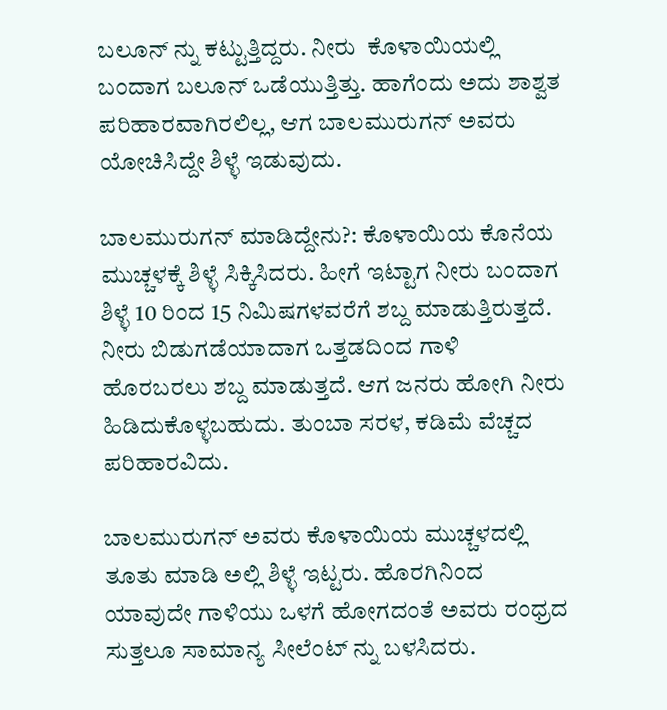ಬಲೂನ್ ನ್ನು ಕಟ್ಟುತ್ತಿದ್ದರು. ನೀರು  ಕೊಳಾಯಿಯಲ್ಲಿ ಬಂದಾಗ ಬಲೂನ್ ಒಡೆಯುತ್ತಿತ್ತು. ಹಾಗೆಂದು ಅದು ಶಾಶ್ವತ ಪರಿಹಾರವಾಗಿರಲಿಲ್ಲ, ಆಗ ಬಾಲಮುರುಗನ್ ಅವರು ಯೋಚಿಸಿದ್ದೇ ಶಿಳ್ಳೆ ಇಡುವುದು.

ಬಾಲಮುರುಗನ್ ಮಾಡಿದ್ದೇನು?: ಕೊಳಾಯಿಯ ಕೊನೆಯ ಮುಚ್ಚಳಕ್ಕೆ ಶಿಳ್ಳೆ ಸಿಕ್ಕಿಸಿದರು. ಹೀಗೆ ಇಟ್ಟಾಗ ನೀರು ಬಂದಾಗ ಶಿಳ್ಳೆ 10 ರಿಂದ 15 ನಿಮಿಷಗಳವರೆಗೆ ಶಬ್ದ ಮಾಡುತ್ತಿರುತ್ತದೆ. ನೀರು ಬಿಡುಗಡೆಯಾದಾಗ ಒತ್ತಡದಿಂದ ಗಾಳಿ ಹೊರಬರಲು ಶಬ್ದ ಮಾಡುತ್ತದೆ. ಆಗ ಜನರು ಹೋಗಿ ನೀರು ಹಿಡಿದುಕೊಳ್ಳಬಹುದು. ತುಂಬಾ ಸರಳ, ಕಡಿಮೆ ವೆಚ್ಚದ ಪರಿಹಾರವಿದು.

ಬಾಲಮುರುಗನ್ ಅವರು ಕೊಳಾಯಿಯ ಮುಚ್ಚಳದಲ್ಲಿ ತೂತು ಮಾಡಿ ಅಲ್ಲಿ ಶಿಳ್ಳೆ ಇಟ್ಟರು. ಹೊರಗಿನಿಂದ ಯಾವುದೇ ಗಾಳಿಯು ಒಳಗೆ ಹೋಗದಂತೆ ಅವರು ರಂಧ್ರದ ಸುತ್ತಲೂ ಸಾಮಾನ್ಯ ಸೀಲೆಂಟ್ ನ್ನು ಬಳಸಿದರು.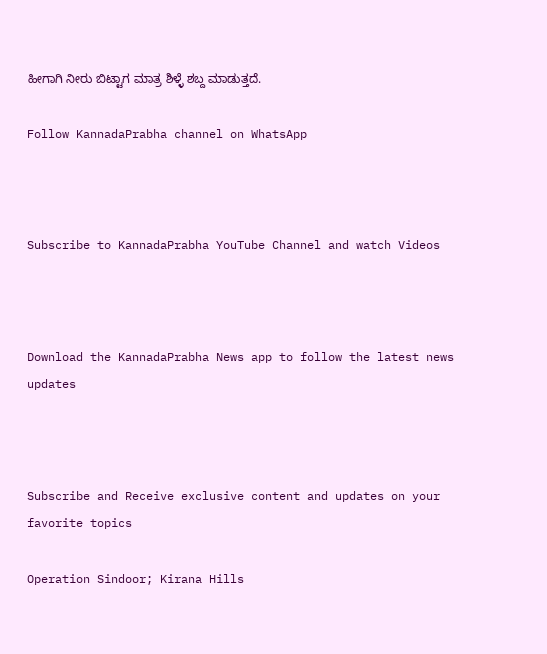ಹೀಗಾಗಿ ನೀರು ಬಿಟ್ಟಾಗ ಮಾತ್ರ ಶಿಳ್ಳೆ ಶಬ್ದ ಮಾಡುತ್ತದೆ.

Follow KannadaPrabha channel on WhatsApp



Subscribe to KannadaPrabha YouTube Channel and watch Videos



Download the KannadaPrabha News app to follow the latest news updates



Subscribe and Receive exclusive content and updates on your favorite topics

Operation Sindoor; Kirana Hills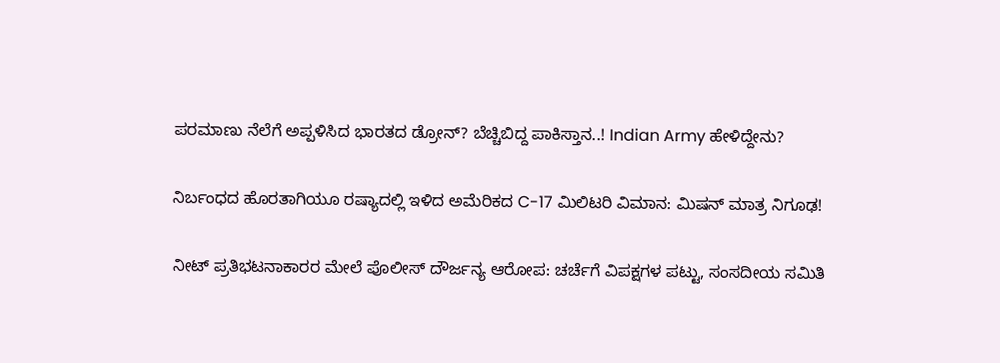ಪರಮಾಣು ನೆಲೆಗೆ ಅಪ್ಪಳಿಸಿದ ಭಾರತದ ಡ್ರೋನ್? ಬೆಚ್ಚಿಬಿದ್ದ ಪಾಕಿಸ್ತಾನ..! Indian Army ಹೇಳಿದ್ದೇನು?

ನಿರ್ಬಂಧದ ಹೊರತಾಗಿಯೂ ರಷ್ಯಾದಲ್ಲಿ ಇಳಿದ ಅಮೆರಿಕದ C-17 ಮಿಲಿಟರಿ ವಿಮಾನ: ಮಿಷನ್ ಮಾತ್ರ ನಿಗೂಢ!

ನೀಟ್ ಪ್ರತಿಭಟನಾಕಾರರ ಮೇಲೆ ಪೊಲೀಸ್ ದೌರ್ಜನ್ಯ ಆರೋಪ: ಚರ್ಚೆಗೆ ವಿಪಕ್ಷಗಳ ಪಟ್ಟು, ಸಂಸದೀಯ ಸಮಿತಿ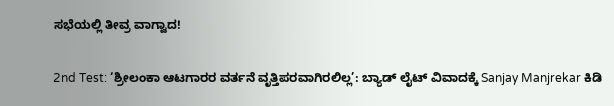ಸಭೆಯಲ್ಲಿ ತೀವ್ರ ವಾಗ್ವಾದ!

2nd Test: ‘ಶ್ರೀಲಂಕಾ ಆಟಗಾರರ ವರ್ತನೆ ವೃತ್ತಿಪರವಾಗಿರಲಿಲ್ಲ’: ಬ್ಯಾಡ್ ಲೈಟ್ ವಿವಾದಕ್ಕೆ Sanjay Manjrekar ಕಿಡಿ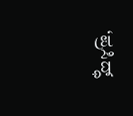‘ಪ್ರಸಿದ್ಧ್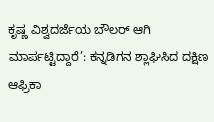ಕೃಷ್ಣ ವಿಶ್ವದರ್ಜೆಯ ಬೌಲರ್ ಆಗಿ ಮಾರ್ಪಟ್ಟಿದ್ದಾರೆ’: ಕನ್ನಡಿಗನ ಶ್ಲಾಘಿಸಿದ ದಕ್ಷಿಣ ಆಫ್ರಿಕಾ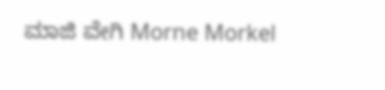ಮಾಜಿ ವೇಗಿ Morne Morkel